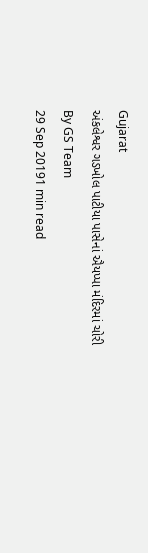Gujarat
અંકલેશ્વર ગડખોલ પાટીયા પાસેનાં ઐયપ્પા મંદિરમાં ચોરી
By GS Team
29 Sep 20191 min read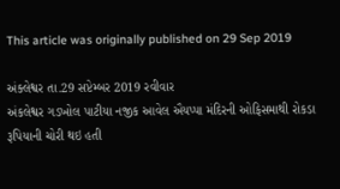This article was originally published on 29 Sep 2019

અંક્લેશ્વર તા.29 સપ્ટેમ્બર 2019 રવીવાર
અંકલેશ્વર ગડખોલ પાટીયા નજીક આવેલ ઐયપ્પા મંદિરની ઓફિસમાથી રોકડા રૂપિયાની ચોરી થઇ હતી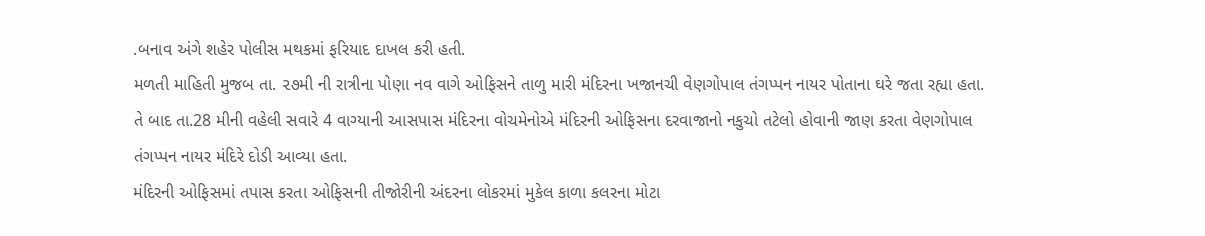.બનાવ અંગે શહેર પોલીસ મથકમાં ફરિયાદ દાખલ કરી હતી.
મળતી માહિતી મુજબ તા. ૨૭મી ની રાત્રીના પોણા નવ વાગે ઓફિસને તાળુ મારી મંદિરના ખજાનચી વેણગોપાલ તંગપ્પન નાયર પોતાના ઘરે જતા રહ્યા હતા. તે બાદ તા.28 મીની વહેલી સવારે 4 વાગ્યાની આસપાસ મંદિરના વોચમેનોએ મંદિરની ઓફિસના દરવાજાનો નકુચો તટેલો હોવાની જાણ કરતા વેણગોપાલ તંગપ્પન નાયર મંદિરે દોડી આવ્યા હતા.
મંદિરની ઓફિસમાં તપાસ કરતા ઓફિસની તીજોરીની અંદરના લોકરમાં મુકેલ કાળા કલરના મોટા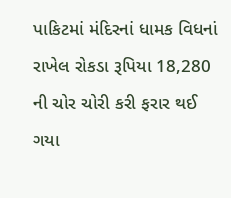પાકિટમાં મંદિરનાં ધામક વિધનાં રાખેલ રોકડા રૂપિયા 18,280 ની ચોર ચોરી કરી ફરાર થઈ ગયા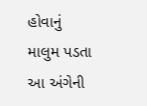હોવાનું માલુમ પડતા આ અંગેની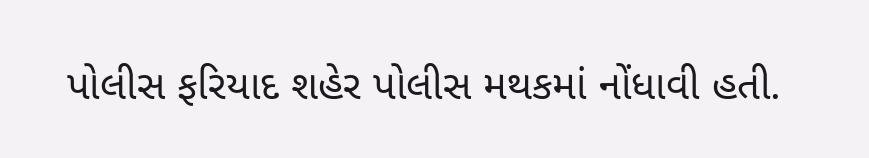પોલીસ ફરિયાદ શહેર પોલીસ મથકમાં નોંધાવી હતી.